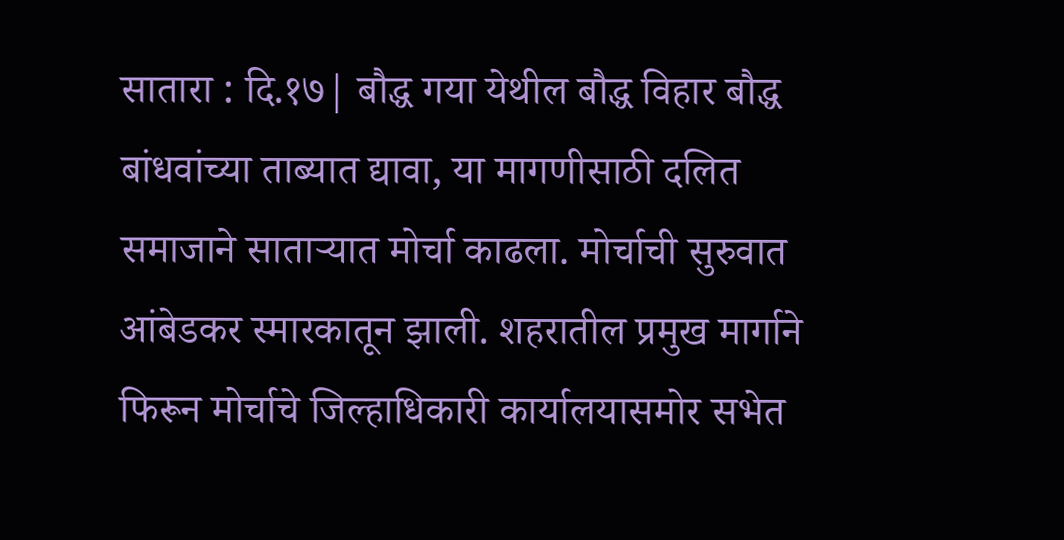सातारा : दि.१७| बौद्ध गया येथील बौद्ध विहार बौद्ध बांधवांच्या ताब्यात द्यावा, या मागणीसाठी दलित समाजाने साताऱ्यात मोर्चा काढला. मोर्चाची सुरुवात आंबेडकर स्मारकातून झाली. शहरातील प्रमुख मार्गाने फिरून मोर्चाचे जिल्हाधिकारी कार्यालयासमोर सभेत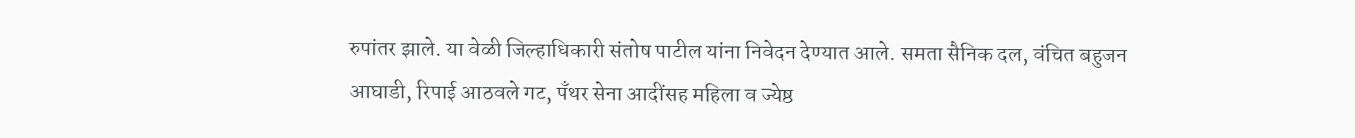रुपांतर झाले. या वेळी जिल्हाधिकारी संतोष पाटील यांना निवेदन देण्यात आले. समता सैनिक दल, वंचित बहुजन आघाडी, रिपाई आठवले गट, पँथर सेना आदींसह महिला व ज्येष्ठ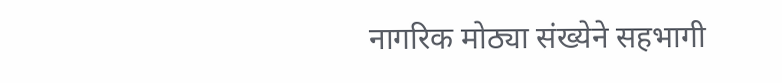नागरिक मोठ्या संख्येने सहभागी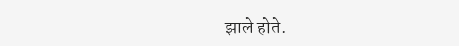झाले होते.